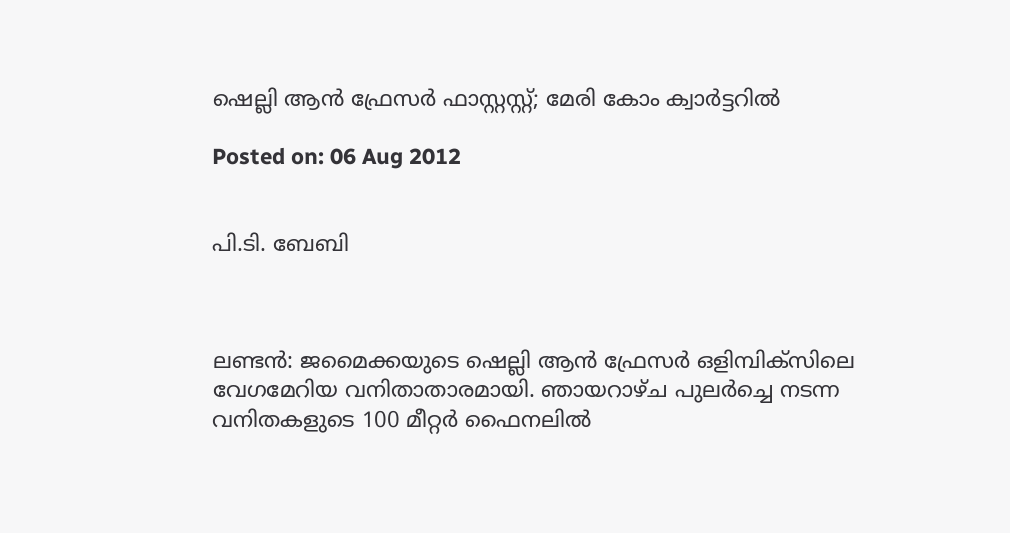ഷെല്ലി ആന്‍ ഫ്രേസര്‍ ഫാസ്റ്റസ്റ്റ്; മേരി കോം ക്വാര്‍ട്ടറില്‍

Posted on: 06 Aug 2012


പി.ടി. ബേബി



ലണ്ടന്‍: ജമൈക്കയുടെ ഷെല്ലി ആന്‍ ഫ്രേസര്‍ ഒളിമ്പിക്‌സിലെ വേഗമേറിയ വനിതാതാരമായി. ഞായറാഴ്ച പുലര്‍ച്ചെ നടന്ന വനിതകളുടെ 100 മീറ്റര്‍ ഫൈനലില്‍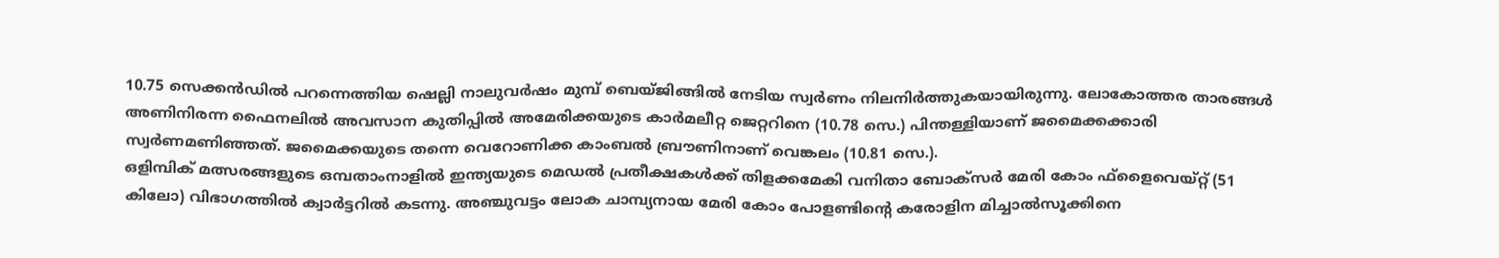10.75 സെക്കന്‍ഡില്‍ പറന്നെത്തിയ ഷെല്ലി നാലുവര്‍ഷം മുമ്പ് ബെയ്ജിങ്ങില്‍ നേടിയ സ്വര്‍ണം നിലനിര്‍ത്തുകയായിരുന്നു. ലോകോത്തര താരങ്ങള്‍ അണിനിരന്ന ഫൈനലില്‍ അവസാന കുതിപ്പില്‍ അമേരിക്കയുടെ കാര്‍മലീറ്റ ജെറ്ററിനെ (10.78 സെ.) പിന്തള്ളിയാണ് ജമൈക്കക്കാരി സ്വര്‍ണമണിഞ്ഞത്. ജമൈക്കയുടെ തന്നെ വെറോണിക്ക കാംബല്‍ ബ്രൗണിനാണ് വെങ്കലം (10.81 സെ.).
ഒളിമ്പിക് മത്സരങ്ങളുടെ ഒമ്പതാംനാളില്‍ ഇന്ത്യയുടെ മെഡല്‍ പ്രതീക്ഷകള്‍ക്ക് തിളക്കമേകി വനിതാ ബോക്‌സര്‍ മേരി കോം ഫ്‌ളൈവെയ്റ്റ് (51 കിലോ) വിഭാഗത്തില്‍ ക്വാര്‍ട്ടറില്‍ കടന്നു. അഞ്ചുവട്ടം ലോക ചാമ്പ്യനായ മേരി കോം പോളണ്ടിന്റെ കരോളിന മിച്ചാല്‍സൂക്കിനെ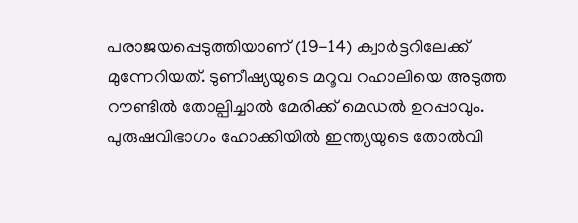പരാജയപ്പെടുത്തിയാണ് (19-14) ക്വാര്‍ട്ടറിലേക്ക് മുന്നേറിയത്. ടുണീഷ്യയുടെ മറൂവ റഹാലിയെ അടുത്ത റൗണ്ടില്‍ തോല്പിച്ചാല്‍ മേരിക്ക് മെഡല്‍ ഉറപ്പാവും.
പുരുഷവിഭാഗം ഹോക്കിയില്‍ ഇന്ത്യയുടെ തോല്‍വി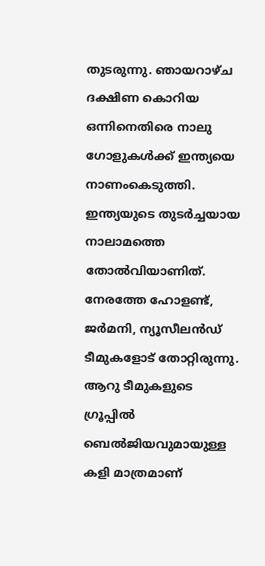തുടരുന്നു. ഞായറാഴ്ച ദക്ഷിണ കൊറിയ ഒന്നിനെതിരെ നാലു ഗോളുകള്‍ക്ക് ഇന്ത്യയെ നാണംകെടുത്തി. ഇന്ത്യയുടെ തുടര്‍ച്ചയായ നാലാമത്തെ തോല്‍വിയാണിത്. നേരത്തേ ഹോളണ്ട്, ജര്‍മനി, ന്യൂസീലന്‍ഡ് ടീമുകളോട് തോറ്റിരുന്നു. ആറു ടീമുകളുടെ ഗ്രൂപ്പില്‍ ബെല്‍ജിയവുമായുള്ള കളി മാത്രമാണ്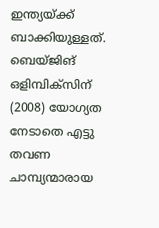ഇന്ത്യയ്ക്ക് ബാക്കിയുള്ളത്. ബെയ്ജിങ് ഒളിമ്പിക്‌സിന് (2008) യോഗ്യത നേടാതെ എട്ടു തവണ ചാമ്പ്യന്മാരായ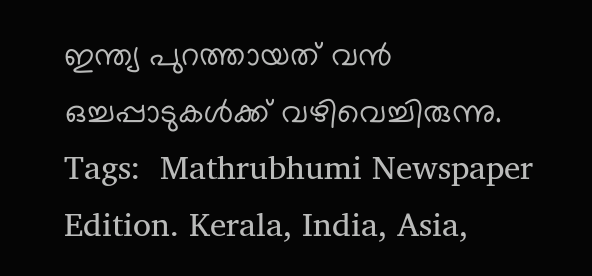ഇന്ത്യ പുറത്തായത് വന്‍ ഒച്ചപ്പാടുകള്‍ക്ക് വഴിവെച്ചിരുന്നു.
Tags:  Mathrubhumi Newspaper Edition. Kerala, India, Asia,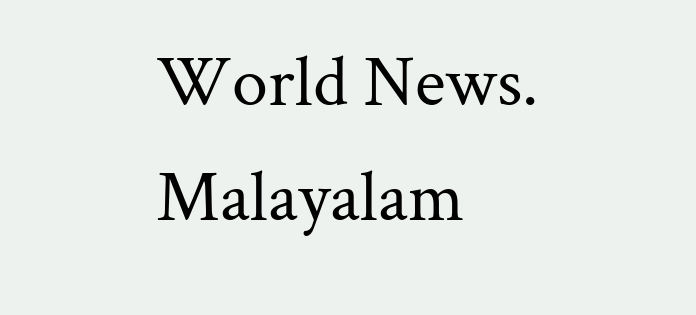World News. Malayalam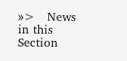»>   News in this Section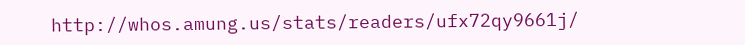http://whos.amung.us/stats/readers/ufx72qy9661j/